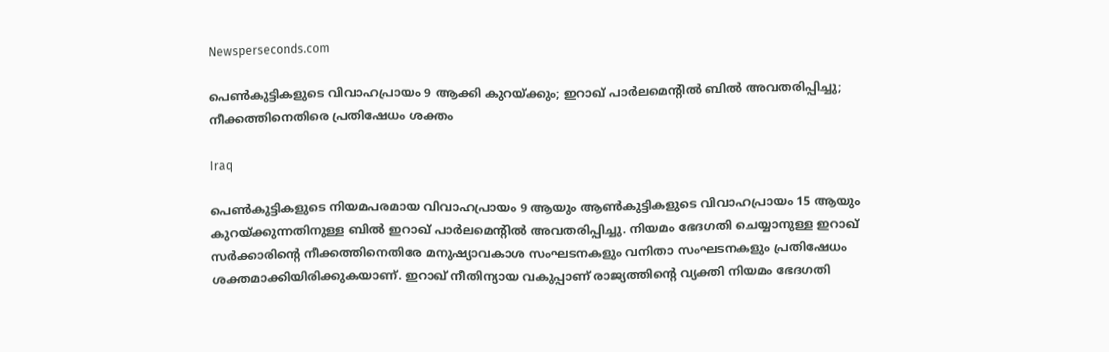Newsperseconds.com

പെണ്‍കുട്ടികളുടെ വിവാഹപ്രായം 9 ആക്കി കുറയ്ക്കും; ഇറാഖ് പാര്‍ലമെന്റില്‍ ബില്‍ അവതരിപ്പിച്ചു; നീക്കത്തിനെതിരെ പ്രതിഷേധം ശക്തം

Iraq

പെണ്‍കുട്ടികളുടെ നിയമപരമായ വിവാഹപ്രായം 9 ആയും ആണ്‍കുട്ടികളുടെ വിവാഹപ്രായം 15 ആയും കുറയ്ക്കുന്നതിനുള്ള ബില്‍ ഇറാഖ് പാര്‍ലമെന്റില്‍ അവതരിപ്പിച്ചു. നിയമം ഭേദഗതി ചെയ്യാനുള്ള ഇറാഖ് സര്‍ക്കാരിന്റെ നീക്കത്തിനെതിരേ മനുഷ്യാവകാശ സംഘടനകളും വനിതാ സംഘടനകളും പ്രതിഷേധം ശക്തമാക്കിയിരിക്കുകയാണ്. ഇറാഖ് നീതിന്യായ വകുപ്പാണ് രാജ്യത്തിന്റെ വ്യക്തി നിയമം ഭേദഗതി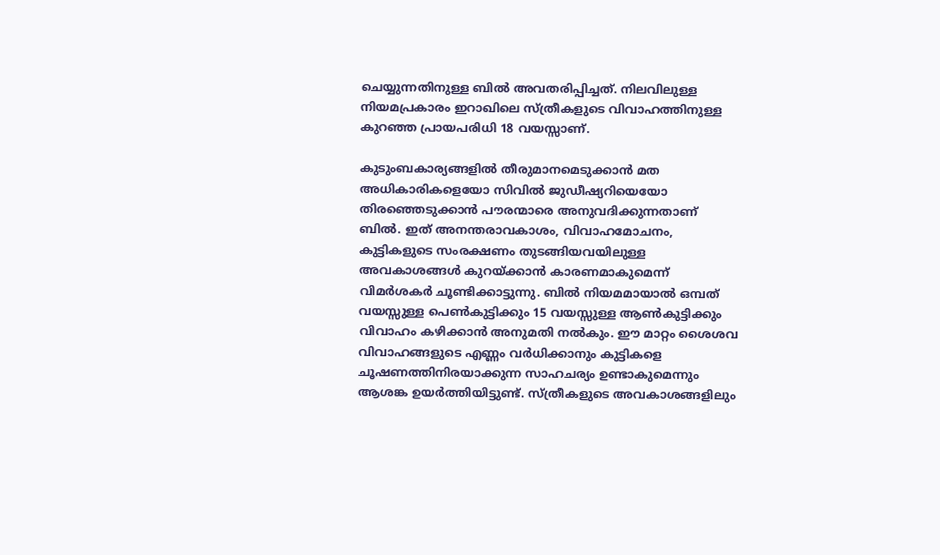ചെയ്യുന്നതിനുള്ള ബില്‍ അവതരിപ്പിച്ചത്. നിലവിലുള്ള നിയമപ്രകാരം ഇറാഖിലെ സ്ത്രീകളുടെ വിവാഹത്തിനുള്ള കുറഞ്ഞ പ്രായപരിധി 18 വയസ്സാണ്.

കുടുംബകാര്യങ്ങളില്‍ തീരുമാനമെടുക്കാന്‍ മത അധികാരികളെയോ സിവില്‍ ജുഡീഷ്യറിയെയോ തിരഞ്ഞെടുക്കാന്‍ പൗരന്മാരെ അനുവദിക്കുന്നതാണ് ബില്‍. ഇത് അനന്തരാവകാശം, വിവാഹമോചനം, കുട്ടികളുടെ സംരക്ഷണം തുടങ്ങിയവയിലുള്ള അവകാശങ്ങള്‍ കുറയ്ക്കാന്‍ കാരണമാകുമെന്ന് വിമര്‍ശകര്‍ ചൂണ്ടിക്കാട്ടുന്നു. ബില്‍ നിയമമായാല്‍ ഒമ്പത് വയസ്സുള്ള പെണ്‍കുട്ടിക്കും 15 വയസ്സുള്ള ആണ്‍കുട്ടിക്കും വിവാഹം കഴിക്കാന്‍ അനുമതി നല്‍കും. ഈ മാറ്റം ശൈശവ വിവാഹങ്ങളുടെ എണ്ണം വര്‍ധിക്കാനും കുട്ടികളെ ചൂഷണത്തിനിരയാക്കുന്ന സാഹചര്യം ഉണ്ടാകുമെന്നും ആശങ്ക ഉയര്‍ത്തിയിട്ടുണ്ട്. സ്ത്രീകളുടെ അവകാശങ്ങളിലും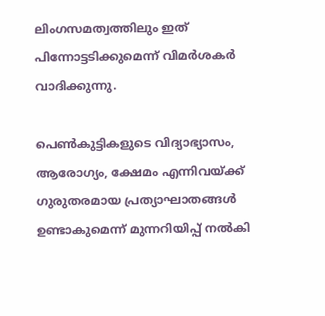ലിംഗസമത്വത്തിലും ഇത് പിന്നോട്ടടിക്കുമെന്ന് വിമര്‍ശകര്‍ വാദിക്കുന്നു.

പെണ്‍കുട്ടികളുടെ വിദ്യാഭ്യാസം, ആരോഗ്യം, ക്ഷേമം എന്നിവയ്ക്ക് ഗുരുതരമായ പ്രത്യാഘാതങ്ങള്‍ ഉണ്ടാകുമെന്ന് മുന്നറിയിപ്പ് നല്‍കി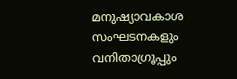മനുഷ്യാവകാശ സംഘടനകളും വനിതാഗ്രൂപ്പും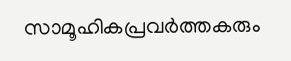സാമൂഹികപ്രവര്‍ത്തകരും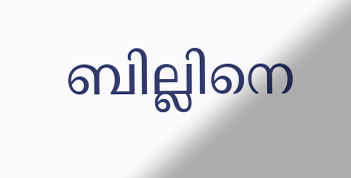ബില്ലിനെ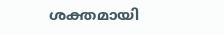ശക്തമായി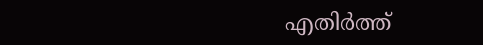എതിര്‍ത്ത്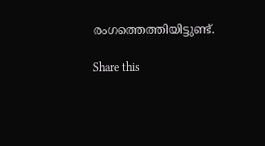രംഗത്തെത്തിയിട്ടുണ്ട്.

Share this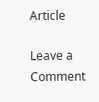Article

Leave a Comment